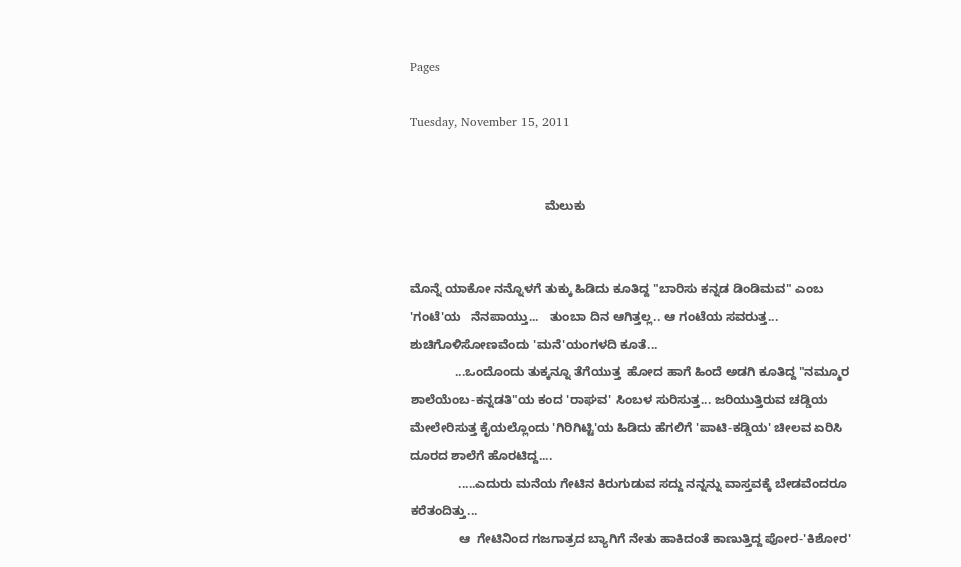Pages

Tuesday, November 15, 2011


                                       ಮೆಲುಕು


ಮೊನ್ನೆ ಯಾಕೋ ನನ್ನೊಳಗೆ ತುಕ್ಕು ಹಿಡಿದು ಕೂತಿದ್ದ "ಬಾರಿಸು ಕನ್ನಡ ಡಿಂಡಿಮವ" ಎಂಬ 'ಗಂಟೆ'ಯ   ನೆನಪಾಯ್ತು...   ತುಂಬಾ ದಿನ ಆಗಿತ್ತಲ್ಲ.. ಆ ಗಂಟೆಯ ಸವರುತ್ತ... ಶುಚಿಗೊಳಿಸೋಣವೆಂದು 'ಮನೆ'ಯಂಗಳದಿ ಕೂತೆ...
             ...ಒಂದೊಂದು ತುಕ್ಕನ್ನೂ ತೆಗೆಯುತ್ತ  ಹೋದ ಹಾಗೆ ಹಿಂದೆ ಅಡಗಿ ಕೂತಿದ್ದ "ನಮ್ಮೂರ ಶಾಲೆಯೆಂಬ-ಕನ್ನಡತಿ"ಯ ಕಂದ 'ರಾಘವ' ಸಿಂಬಳ ಸುರಿಸುತ್ತ... ಜರಿಯುತ್ತಿರುವ ಚಡ್ಡಿಯ ಮೇಲೇರಿಸುತ್ತ ಕೈಯಲ್ಲೊಂದು 'ಗಿರಿಗಿಟ್ಟಿ'ಯ ಹಿಡಿದು ಹೆಗಲಿಗೆ 'ಪಾಟಿ-ಕಡ್ಡಿಯ' ಚೀಲವ ಏರಿಸಿ ದೂರದ ಶಾಲೆಗೆ ಹೊರಟಿದ್ದ....
              .....ಎದುರು ಮನೆಯ ಗೇಟಿನ ಕಿರುಗುಡುವ ಸದ್ದು ನನ್ನನ್ನು ವಾಸ್ತವಕ್ಕೆ ಬೇಡವೆಂದರೂ ಕರೆತಂದಿತ್ತು...
              ಆ  ಗೇಟಿನಿಂದ ಗಜಗಾತ್ರದ ಬ್ಯಾಗಿಗೆ ನೇತು ಹಾಕಿದಂತೆ ಕಾಣುತ್ತಿದ್ದ ಪೋರ-'ಕಿಶೋರ'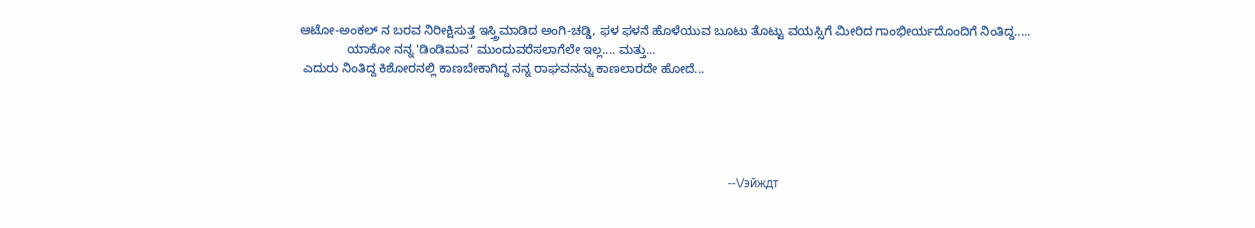ಆಟೋ-ಅಂಕಲ್ ನ ಬರವ ನಿರೀಕ್ಷಿಸುತ್ತ ಇಸ್ತ್ರಿಮಾಡಿದ ಅಂಗಿ-ಚಡ್ಡಿ, ಫಳ ಫಳನೆ ಹೊಳೆಯುವ ಬೂಟು ತೊಟ್ಟು ವಯಸ್ಸಿಗೆ ಮೀರಿದ ಗಾಂಭೀರ್ಯದೊಂದಿಗೆ ನಿಂತಿದ್ದ.....
              ಯಾಕೋ ನನ್ನ 'ಡಿಂಡಿಮವ' ಮುಂದುವರೆಸಲಾಗೆಲೇ ಇಲ್ಲ.... ಮತ್ತು...
 ಎದುರು ನಿಂತಿದ್ದ ಕಿಶೋರನಲ್ಲಿ ಕಾಣಬೇಕಾಗಿದ್ದ ನನ್ನ ರಾಘವನನ್ನು ಕಾಣಲಾರದೇ ಹೋದೆ...





                                                                                                                                               --\/эйждт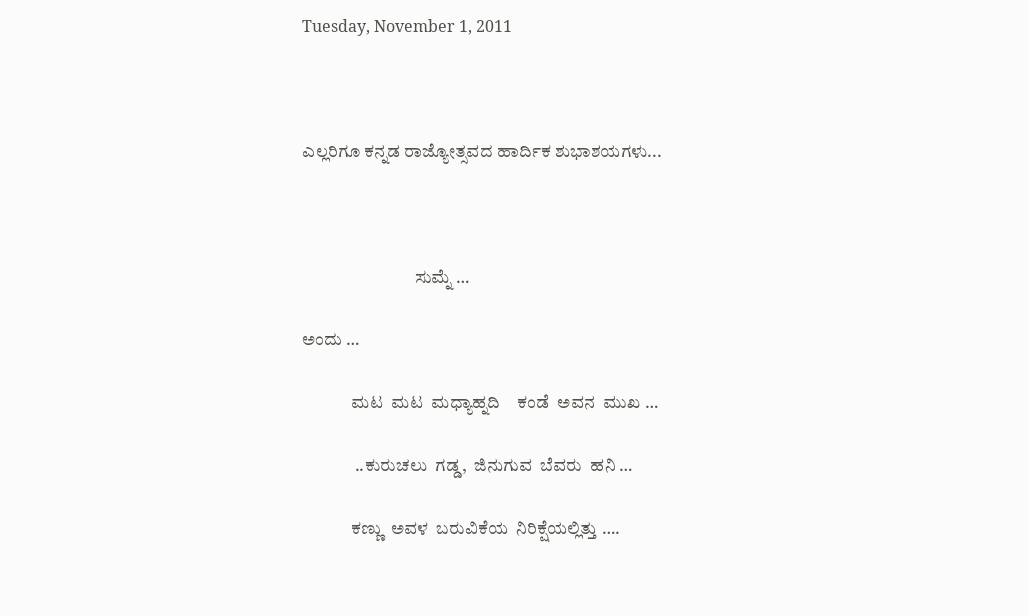Tuesday, November 1, 2011



ಎಲ್ಲರಿಗೂ ಕನ್ನಡ ರಾಜ್ಯೋತ್ಸವದ ಹಾರ್ದಿಕ ಶುಭಾಶಯಗಳು...



                                ಸುಮ್ನೆ …

ಅಂದು …

              ಮಟ  ಮಟ  ಮಧ್ಯಾಹ್ನದಿ    ಕಂಡೆ  ಅವನ  ಮುಖ …

               ..ಕುರುಚಲು  ಗಡ್ಡ,  ಜಿನುಗುವ  ಬೆವರು  ಹನಿ …

              ಕಣ್ಣು  ಅವಳ  ಬರುವಿಕೆಯ  ನಿರಿಕ್ಷೆಯಲ್ಲಿತ್ತು ….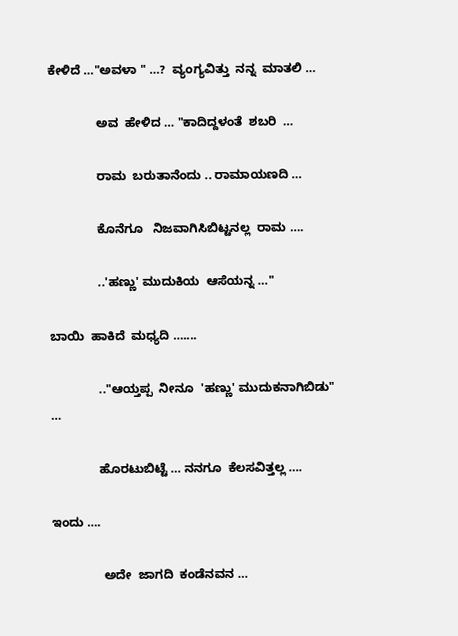ಕೇಳಿದೆ …"ಅವಳಾ " …?  ವ್ಯಂಗ್ಯವಿತ್ತು  ನನ್ನ  ಮಾತಲಿ …

              ಅವ  ಹೇಳಿದ … "ಕಾದಿದ್ದಳಂತೆ  ಶಬರಿ  …

              ರಾಮ  ಬರುತಾನೆಂದು .. ರಾಮಾಯಣದಿ …

              ಕೊನೆಗೂ   ನಿಜವಾಗಿಸಿಬಿಟ್ಟನಲ್ಲ  ರಾಮ ….

              ..'ಹಣ್ಣು' ಮುದುಕಿಯ  ಆಸೆಯನ್ನ …"

ಬಾಯಿ  ಹಾಕಿದೆ  ಮಧ್ಯದಿ …....

              .."ಆಯ್ತಪ್ಪ  ನೀನೂ  'ಹಣ್ಣು' ಮುದುಕನಾಗಿಬಿಡು" …

              ಹೊರಟುಬಿಟ್ಟೆ … ನನಗೂ  ಕೆಲಸವಿತ್ತಲ್ಲ ….

ಇಂದು ….

               ಅದೇ  ಜಾಗದಿ  ಕಂಡೆನವನ …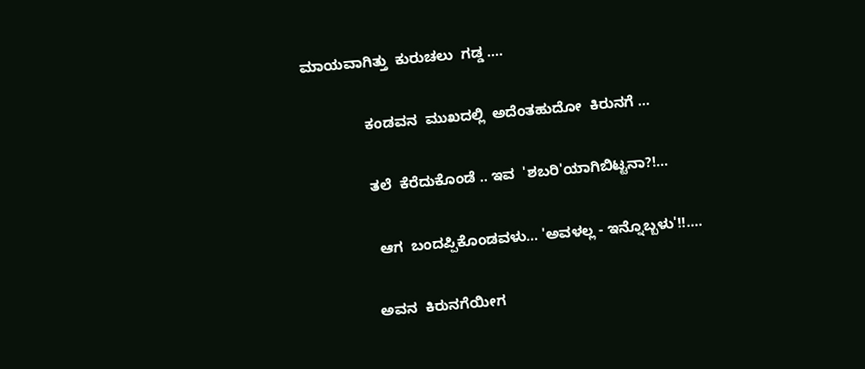ಮಾಯವಾಗಿತ್ತು  ಕುರುಚಲು  ಗಡ್ಡ ….

               ಕಂಡವನ  ಮುಖದಲ್ಲಿ  ಅದೆಂತಹುದೋ  ಕಿರುನಗೆ …

               ತಲೆ  ಕೆರೆದುಕೊಂಡೆ .. ಇವ  'ಶಬರಿ'ಯಾಗಿಬಿಟ್ಟನಾ?!...

                ಆಗ  ಬಂದಪ್ಪಿಕೊಂಡವಳು... 'ಅವಳಲ್ಲ - ಇನ್ನೊಬ್ಬಳು'!!….

               ಅವನ  ಕಿರುನಗೆಯೀಗ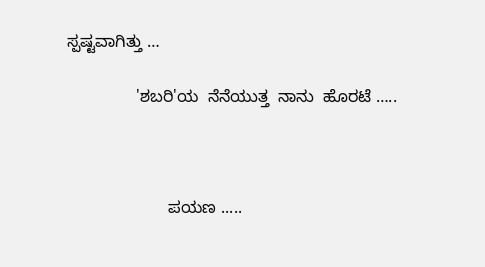ಸ್ಪಷ್ಟವಾಗಿತ್ತು …

               'ಶಬರಿ'ಯ  ನೆನೆಯುತ್ತ  ನಾನು  ಹೊರಟೆ …..



                      ಪಯಣ .....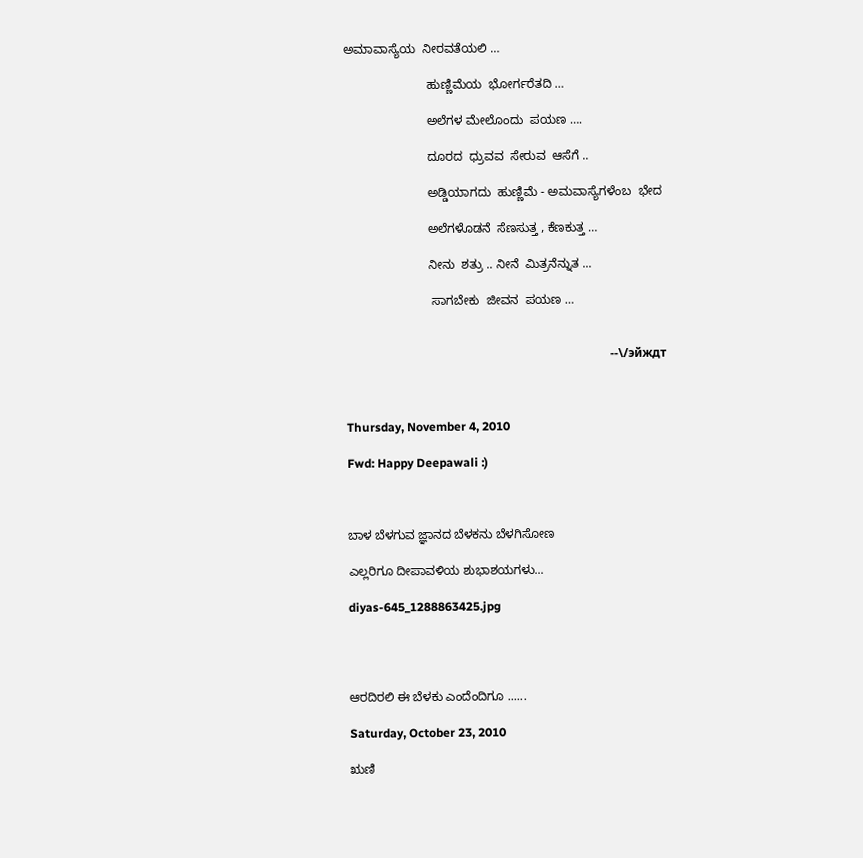ಅಮಾವಾಸ್ಯೆಯ  ನೀರವತೆಯಲಿ …

                        ಹುಣ್ಣಿಮೆಯ  ಭೋರ್ಗರೆತದಿ …

                        ಅಲೆಗಳ ಮೇಲೊಂದು  ಪಯಣ ….

                        ದೂರದ  ಧ್ರುವವ  ಸೇರುವ  ಆಸೆಗೆ ..

                        ಅಡ್ಡಿಯಾಗದು  ಹುಣ್ಣಿಮೆ - ಅಮವಾಸ್ಯೆಗಳೆಂಬ  ಭೇದ

                        ಅಲೆಗಳೊಡನೆ  ಸೆಣಸುತ್ತ , ಕೆಣಕುತ್ತ …

                        ನೀನು  ಶತ್ರು .. ನೀನೆ  ಮಿತ್ರನೆನ್ನುತ ...

                         ಸಾಗಬೇಕು  ಜೀವನ  ಪಯಣ …


                                                                                        --\/эйждт



Thursday, November 4, 2010

Fwd: Happy Deepawali :)



ಬಾಳ ಬೆಳಗುವ ಜ್ಞಾನದ ಬೆಳಕನು ಬೆಳಗಿಸೋಣ

ಎಲ್ಲರಿಗೂ ದೀಪಾವಳಿಯ ಶುಭಾಶಯಗಳು...

diyas-645_1288863425.jpg




ಆರದಿರಲಿ ಈ ಬೆಳಕು ಎಂದೆಂದಿಗೂ ......

Saturday, October 23, 2010

ಋಣಿ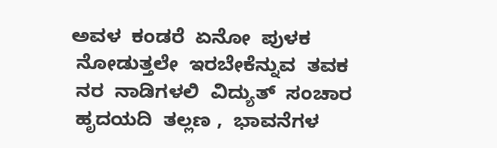ಅವಳ  ಕಂಡರೆ  ಏನೋ  ಪುಳಕ
 ನೋಡುತ್ತಲೇ  ಇರಬೇಕೆನ್ನುವ  ತವಕ
 ನರ  ನಾಡಿಗಳಲಿ  ವಿದ್ಯುತ್  ಸಂಚಾರ
 ಹೃದಯದಿ  ತಲ್ಲಣ ,  ಭಾವನೆಗಳ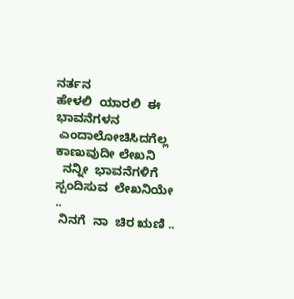ನರ್ತನ
ಹೇಳಲಿ  ಯಾರಲಿ  ಈ  ಭಾವನೆಗಳನ
 ಎಂದಾಲೋಚಿಸಿದಗೆಲ್ಲ  ಕಾಣುವುದೀ ಲೇಖನಿ
  ನನ್ನೀ  ಭಾವನೆಗಳಿಗೆ  ಸ್ಪಂದಿಸುವ  ಲೇಖನಿಯೇ ..
 ನಿನಗೆ  ನಾ  ಚಿರ ಋಣಿ ..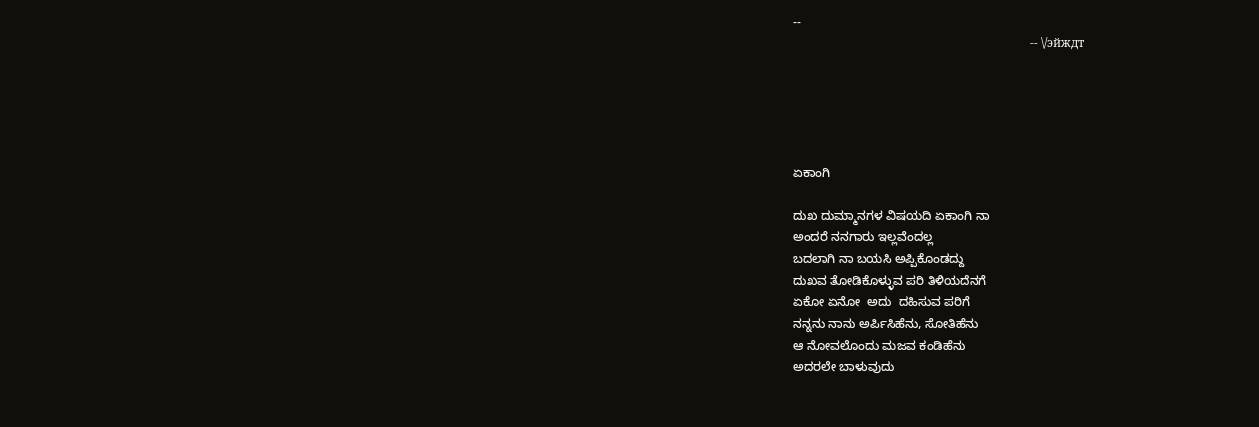--
                                                                               -- \/эйждт





ಏಕಾಂಗಿ

ದುಖ ದುಮ್ಮಾನಗಳ ವಿಷಯದಿ ಏಕಾಂಗಿ ನಾ
ಅಂದರೆ ನನಗಾರು ಇಲ್ಲವೆಂದಲ್ಲ
ಬದಲಾಗಿ ನಾ ಬಯಸಿ ಅಪ್ಪಿಕೊಂಡದ್ದು
ದುಖವ ತೋಡಿಕೊಳ್ಳುವ ಪರಿ ತಿಳಿಯದೆನಗೆ
ಏಕೋ ಏನೋ  ಅದು  ದಹಿಸುವ ಪರಿಗೆ
ನನ್ನನು ನಾನು ಅರ್ಪಿಸಿಹೆನು, ಸೋತಿಹೆನು
ಆ ನೋವಲೊಂದು ಮಜವ ಕಂಡಿಹೆನು
ಅದರಲೇ ಬಾಳುವುದು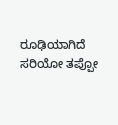ರೂಢಿಯಾಗಿದೆ
ಸರಿಯೋ ತಪ್ಪೋ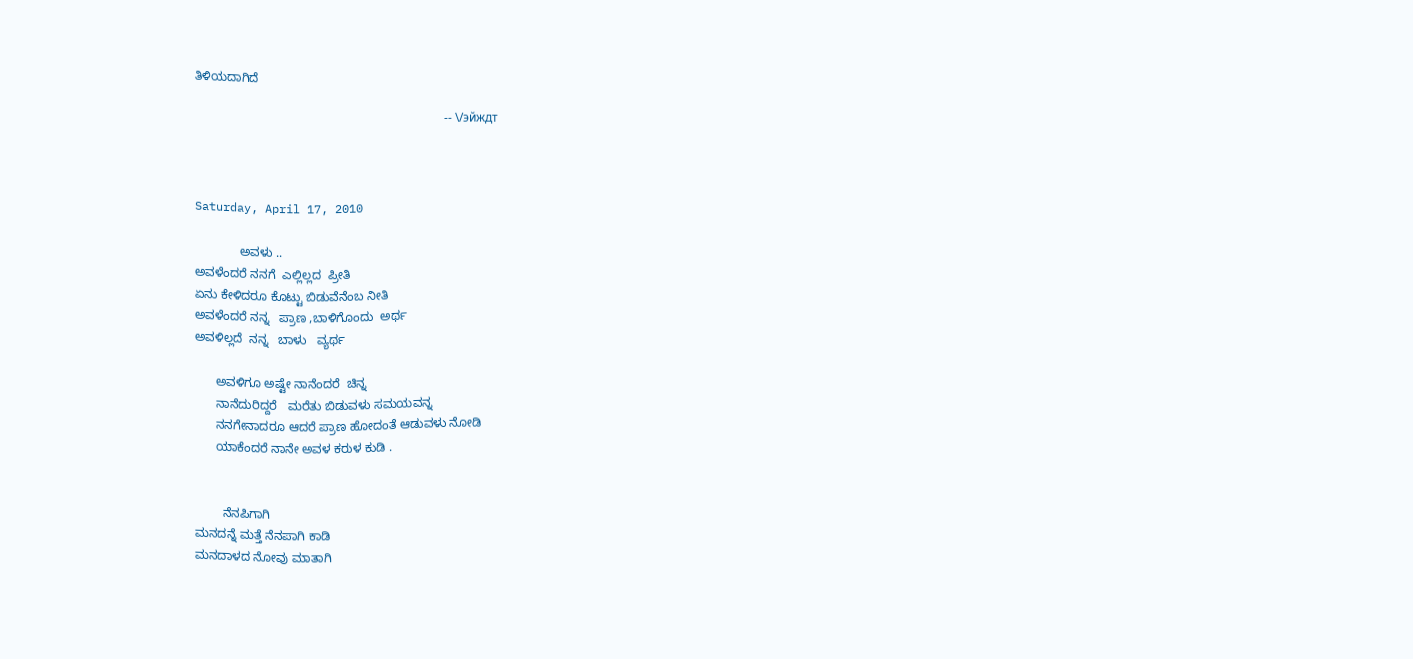ತಿಳಿಯದಾಗಿದೆ

                                                                                   -- \/эйждт



Saturday, April 17, 2010

             ಅವಳು ..
ಅವಳೆಂದರೆ ನನಗೆ  ಎಲ್ಲಿಲ್ಲದ  ಪ್ರೀತಿ
ಏನು ಕೇಳಿದರೂ ಕೊಟ್ಟು ಬಿಡುವೆನೆಂಬ ನೀತಿ
ಅವಳೆಂದರೆ ನನ್ನ   ಪ್ರಾಣ ,ಬಾಳಿಗೊಂದು  ಅರ್ಥ
ಅವಳಿಲ್ಲದೆ  ನನ್ನ   ಬಾಳು   ವ್ಯರ್ಥ

      ಅವಳಿಗೂ ಅಷ್ಟೇ ನಾನೆಂದರೆ  ಚಿನ್ನ
      ನಾನೆದುರಿದ್ದರೆ   ಮರೆತು ಬಿಡುವಳು ಸಮಯವನ್ನ
      ನನಗೇನಾದರೂ ಆದರೆ ಪ್ರಾಣ ಹೋದಂತೆ ಆಡುವಳು ನೋಡಿ
      ಯಾಕೆಂದರೆ ನಾನೇ ಅವಳ ಕರುಳ ಕುಡಿ .


        ನೆನಪಿಗಾಗಿ
ಮನದನ್ನೆ ಮತ್ತೆ ನೆನಪಾಗಿ ಕಾಡಿ
ಮನದಾಳದ ನೋವು ಮಾತಾಗಿ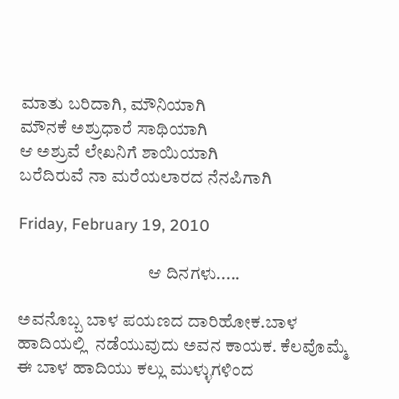ಮಾತು ಬರಿದಾಗಿ, ಮೌನಿಯಾಗಿ
ಮೌನಕೆ ಅಶ್ರುಧಾರೆ ಸಾಥಿಯಾಗಿ
ಆ ಅಶ್ರುವೆ ಲೇಖನಿಗೆ ಶಾಯಿಯಾಗಿ
ಬರೆದಿರುವೆ ನಾ ಮರೆಯಲಾರದ ನೆನಪಿಗಾಗಿ

Friday, February 19, 2010

                                     ಆ ದಿನಗಳು.....

ಅವನೊಬ್ಬ ಬಾಳ ಪಯಣದ ದಾರಿಹೋಕ.ಬಾಳ ಹಾದಿಯಲ್ಲಿ  ನಡೆಯುವುದು ಅವನ ಕಾಯಕ. ಕೆಲವೊಮ್ಮೆ ಈ ಬಾಳ ಹಾದಿಯು ಕಲ್ಲು ಮುಳ್ಳುಗಳಿಂದ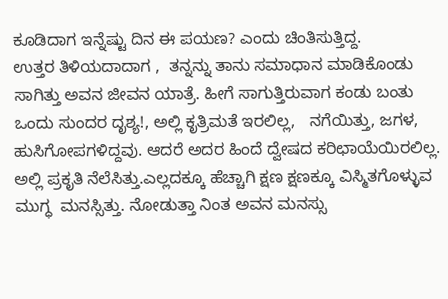ಕೂಡಿದಾಗ ಇನ್ನೆಷ್ಟು ದಿನ ಈ ಪಯಣ? ಎಂದು ಚಿಂತಿಸುತ್ತಿದ್ದ.
ಉತ್ತರ ತಿಳಿಯದಾದಾಗ ,  ತನ್ನನ್ನು ತಾನು ಸಮಾಧಾನ ಮಾಡಿಕೊಂಡು ಸಾಗಿತ್ತು ಅವನ ಜೀವನ ಯಾತ್ರೆ. ಹೀಗೆ ಸಾಗುತ್ತಿರುವಾಗ ಕಂಡು ಬಂತು ಒಂದು ಸುಂದರ ದೃಶ್ಯ!, ಅಲ್ಲಿ ಕೃತ್ರಿಮತೆ ಇರಲಿಲ್ಲ,   ನಗೆಯಿತ್ತು, ಜಗಳ, ಹುಸಿಗೋಪಗಳಿದ್ದವು. ಆದರೆ ಅದರ ಹಿಂದೆ ದ್ವೇಷದ ಕರಿಛಾಯೆಯಿರಲಿಲ್ಲ. ಅಲ್ಲಿ ಪ್ರಕೃತಿ ನೆಲೆಸಿತ್ತು.ಎಲ್ಲದಕ್ಕೂ ಹೆಚ್ಚಾಗಿ ಕ್ಷಣ ಕ್ಷಣಕ್ಕೂ ವಿಸ್ಮಿತಗೊಳ್ಳುವ  ಮುಗ್ಧ  ಮನಸ್ಸಿತ್ತು. ನೋಡುತ್ತಾ ನಿಂತ ಅವನ ಮನಸ್ಸು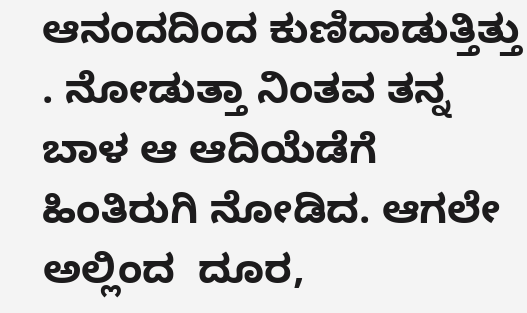ಆನಂದದಿಂದ ಕುಣಿದಾಡುತ್ತಿತ್ತು . ನೋಡುತ್ತಾ ನಿಂತವ ತನ್ನ ಬಾಳ ಆ ಆದಿಯೆಡೆಗೆ  ಹಿಂತಿರುಗಿ ನೋಡಿದ. ಆಗಲೇ ಅಲ್ಲಿಂದ  ದೂರ,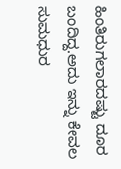ಹಿಂತಿರುಗಲಾರದಷ್ಟು ದೂರ ಬಂದಿದ್ದ.ಅದು ಇನ್ನು ಕೇವಲ ಸುಮಧುರ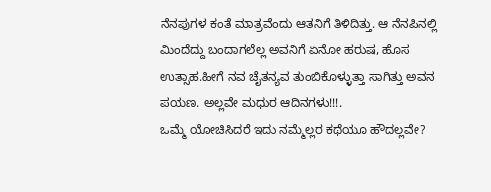ನೆನಪುಗಳ ಕಂತೆ ಮಾತ್ರವೆಂದು ಆತನಿಗೆ ತಿಳಿದಿತ್ತು. ಆ ನೆನಪಿನಲ್ಲಿ ಮಿಂದೆದ್ದು ಬಂದಾಗಲೆಲ್ಲ ಅವನಿಗೆ ಏನೋ ಹರುಷ, ಹೊಸ ಉತ್ಸಾಹ.ಹೀಗೆ ನವ ಚೈತನ್ಯವ ತುಂಬಿಕೊಳ್ಳುತ್ತಾ ಸಾಗಿತ್ತು ಅವನ ಪಯಣ. ಅಲ್ಲವೇ ಮಧುರ ಆದಿನಗಳು!!!.
ಒಮ್ಮೆ ಯೋಚಿಸಿದರೆ ಇದು ನಮ್ಮೆಲ್ಲರ ಕಥೆಯೂ ಹೌದಲ್ಲವೇ?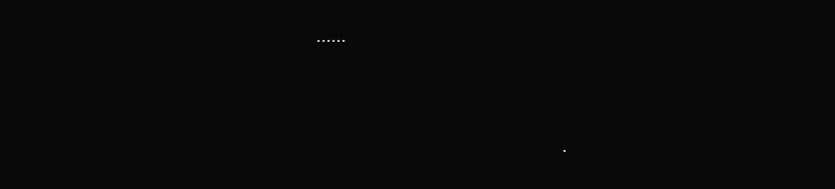......


                                         .